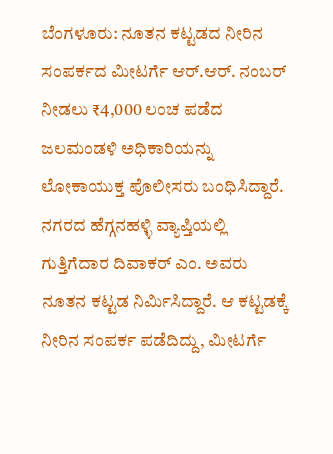ಬೆಂಗಳೂರು: ನೂತನ ಕಟ್ಟಡದ ನೀರಿನ ಸಂಪರ್ಕದ ಮೀಟರ್ಗೆ ಆರ್.ಆರ್. ನಂಬರ್ ನೀಡಲು ₹4,000 ಲಂಚ ಪಡೆದ ಜಲಮಂಡಳಿ ಅಧಿಕಾರಿಯನ್ನು ಲೋಕಾಯುಕ್ತ ಪೊಲೀಸರು ಬಂಧಿಸಿದ್ದಾರೆ.
ನಗರದ ಹೆಗ್ಗನಹಳ್ಳಿ ವ್ಯಾಪ್ತಿಯಲ್ಲಿ ಗುತ್ತಿಗೆದಾರ ದಿವಾಕರ್ ಎಂ. ಅವರು ನೂತನ ಕಟ್ಟಡ ನಿರ್ಮಿಸಿದ್ದಾರೆ. ಆ ಕಟ್ಟಡಕ್ಕೆ ನೀರಿನ ಸಂಪರ್ಕ ಪಡೆದಿದ್ದು, ಮೀಟರ್ಗೆ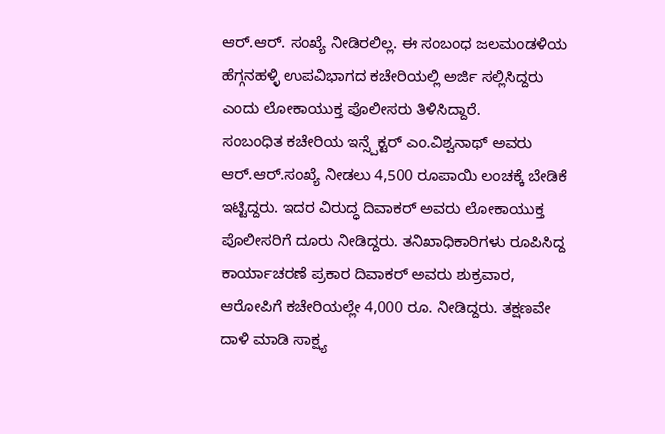ಆರ್.ಆರ್. ಸಂಖ್ಯೆ ನೀಡಿರಲಿಲ್ಲ. ಈ ಸಂಬಂಧ ಜಲಮಂಡಳಿಯ ಹೆಗ್ಗನಹಳ್ಳಿ ಉಪವಿಭಾಗದ ಕಚೇರಿಯಲ್ಲಿ ಅರ್ಜಿ ಸಲ್ಲಿಸಿದ್ದರು ಎಂದು ಲೋಕಾಯುಕ್ತ ಪೊಲೀಸರು ತಿಳಿಸಿದ್ದಾರೆ.
ಸಂಬಂಧಿತ ಕಚೇರಿಯ ಇನ್ಸ್ಪೆಕ್ಟರ್ ಎಂ.ವಿಶ್ವನಾಥ್ ಅವರು ಆರ್.ಆರ್.ಸಂಖ್ಯೆ ನೀಡಲು 4,500 ರೂಪಾಯಿ ಲಂಚಕ್ಕೆ ಬೇಡಿಕೆ ಇಟ್ಟಿದ್ದರು. ಇದರ ವಿರುದ್ಧ ದಿವಾಕರ್ ಅವರು ಲೋಕಾಯುಕ್ತ ಪೊಲೀಸರಿಗೆ ದೂರು ನೀಡಿದ್ದರು. ತನಿಖಾಧಿಕಾರಿಗಳು ರೂಪಿಸಿದ್ದ ಕಾರ್ಯಾಚರಣೆ ಪ್ರಕಾರ ದಿವಾಕರ್ ಅವರು ಶುಕ್ರವಾರ, ಆರೋಪಿಗೆ ಕಚೇರಿಯಲ್ಲೇ 4,000 ರೂ. ನೀಡಿದ್ದರು. ತಕ್ಷಣವೇ ದಾಳಿ ಮಾಡಿ ಸಾಕ್ಷ್ಯ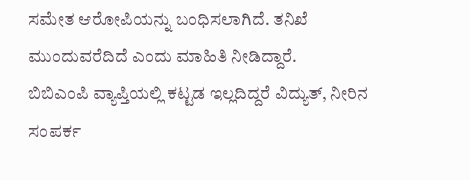ಸಮೇತ ಆರೋಪಿಯನ್ನು ಬಂಧಿಸಲಾಗಿದೆ. ತನಿಖೆ ಮುಂದುವರೆದಿದೆ ಎಂದು ಮಾಹಿತಿ ನೀಡಿದ್ದಾರೆ.
ಬಿಬಿಎಂಪಿ ವ್ಯಾಪ್ತಿಯಲ್ಲಿ ಕಟ್ಟಡ ಇಲ್ಲದಿದ್ದರೆ ವಿದ್ಯುತ್, ನೀರಿನ ಸಂಪರ್ಕ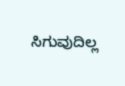ಸಿಗುವುದಿಲ್ಲ